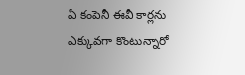ఏ కంపెనీ ఈవీ కార్లను ఎక్కువగా కొంటున్నారో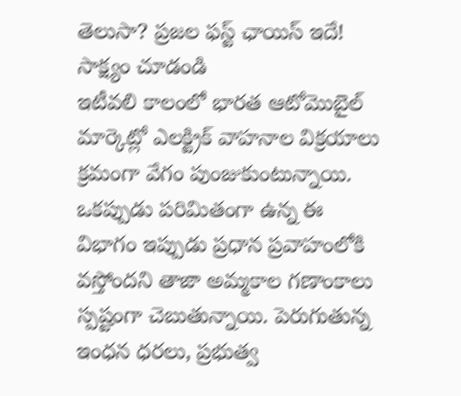తెలుసా? ప్రజల ఫస్ట్ ఛాయిస్ ఇదే! సాక్ష్యం చూడండి
ఇటీవలి కాలంలో భారత ఆటోమొబైల్ మార్కెట్లో ఎలక్ట్రిక్ వాహనాల విక్రయాలు క్రమంగా వేగం పుంజుకుంటున్నాయి. ఒకప్పుడు పరిమితంగా ఉన్న ఈ విభాగం ఇప్పుడు ప్రధాన ప్రవాహంలోకి వస్తోందని తాజా అమ్మకాల గణాంకాలు స్పష్టంగా చెబుతున్నాయి. పెరుగుతున్న ఇంధన ధరలు, ప్రభుత్వ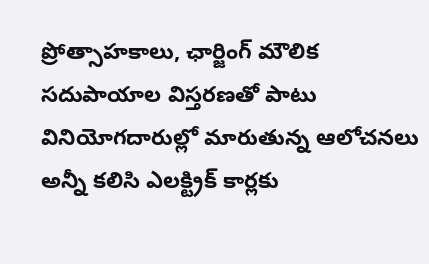ప్రోత్సాహకాలు, ఛార్జింగ్ మౌలిక సదుపాయాల విస్తరణతో పాటు వినియోగదారుల్లో మారుతున్న ఆలోచనలు అన్నీ కలిసి ఎలక్ట్రిక్ కార్లకు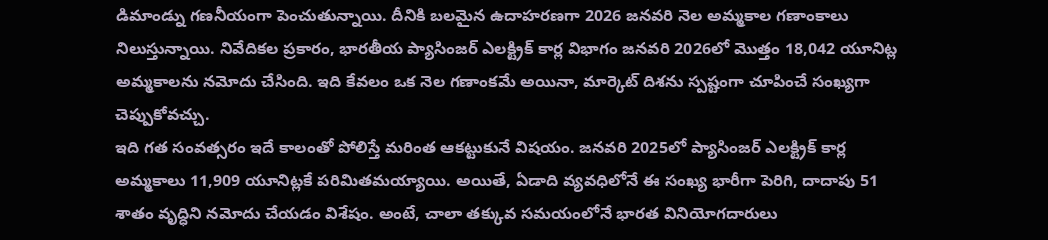డిమాండ్ను గణనీయంగా పెంచుతున్నాయి. దీనికి బలమైన ఉదాహరణగా 2026 జనవరి నెల అమ్మకాల గణాంకాలు నిలుస్తున్నాయి. నివేదికల ప్రకారం, భారతీయ ప్యాసింజర్ ఎలక్ట్రిక్ కార్ల విభాగం జనవరి 2026లో మొత్తం 18,042 యూనిట్ల అమ్మకాలను నమోదు చేసింది. ఇది కేవలం ఒక నెల గణాంకమే అయినా, మార్కెట్ దిశను స్పష్టంగా చూపించే సంఖ్యగా చెప్పుకోవచ్చు.
ఇది గత సంవత్సరం ఇదే కాలంతో పోలిస్తే మరింత ఆకట్టుకునే విషయం. జనవరి 2025లో ప్యాసింజర్ ఎలక్ట్రిక్ కార్ల అమ్మకాలు 11,909 యూనిట్లకే పరిమితమయ్యాయి. అయితే, ఏడాది వ్యవధిలోనే ఈ సంఖ్య భారీగా పెరిగి, దాదాపు 51 శాతం వృద్ధిని నమోదు చేయడం విశేషం. అంటే, చాలా తక్కువ సమయంలోనే భారత వినియోగదారులు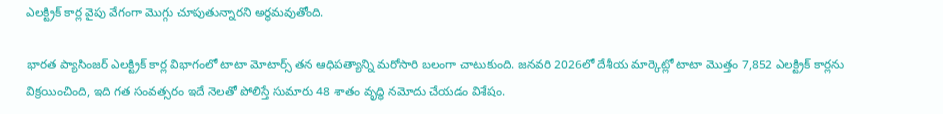ఎలక్ట్రిక్ కార్ల వైపు వేగంగా మొగ్గు చూపుతున్నారని అర్థమవుతోంది.

భారత ప్యాసింజర్ ఎలక్ట్రిక్ కార్ల విభాగంలో టాటా మోటార్స్ తన ఆధిపత్యాన్ని మరోసారి బలంగా చాటుకుంది. జనవరి 2026లో దేశీయ మార్కెట్లో టాటా మొత్తం 7,852 ఎలక్ట్రిక్ కార్లను విక్రయించింది, ఇది గత సంవత్సరం ఇదే నెలతో పోలిస్తే సుమారు 48 శాతం వృద్ధి నమోదు చేయడం విశేషం.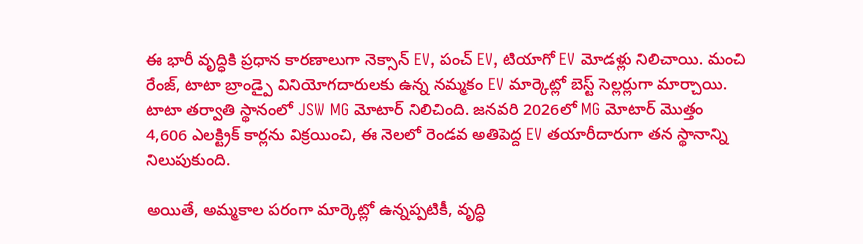ఈ భారీ వృద్ధికి ప్రధాన కారణాలుగా నెక్సాన్ EV, పంచ్ EV, టియాగో EV మోడళ్లు నిలిచాయి. మంచి రేంజ్, టాటా బ్రాండ్పై వినియోగదారులకు ఉన్న నమ్మకం EV మార్కెట్లో బెస్ట్ సెల్లర్లుగా మార్చాయి. టాటా తర్వాతి స్థానంలో JSW MG మోటార్ నిలిచింది. జనవరి 2026లో MG మోటార్ మొత్తం 4,606 ఎలక్ట్రిక్ కార్లను విక్రయించి, ఈ నెలలో రెండవ అతిపెద్ద EV తయారీదారుగా తన స్థానాన్ని నిలుపుకుంది.

అయితే, అమ్మకాల పరంగా మార్కెట్లో ఉన్నప్పటికీ, వృద్ధి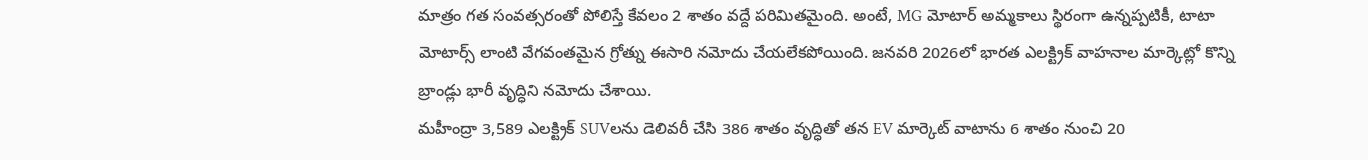మాత్రం గత సంవత్సరంతో పోలిస్తే కేవలం 2 శాతం వద్దే పరిమితమైంది. అంటే, MG మోటార్ అమ్మకాలు స్థిరంగా ఉన్నప్పటికీ, టాటా మోటార్స్ లాంటి వేగవంతమైన గ్రోత్ను ఈసారి నమోదు చేయలేకపోయింది. జనవరి 2026లో భారత ఎలక్ట్రిక్ వాహనాల మార్కెట్లో కొన్ని బ్రాండ్లు భారీ వృద్ధిని నమోదు చేశాయి.
మహీంద్రా 3,589 ఎలక్ట్రిక్ SUVలను డెలివరీ చేసి 386 శాతం వృద్ధితో తన EV మార్కెట్ వాటాను 6 శాతం నుంచి 20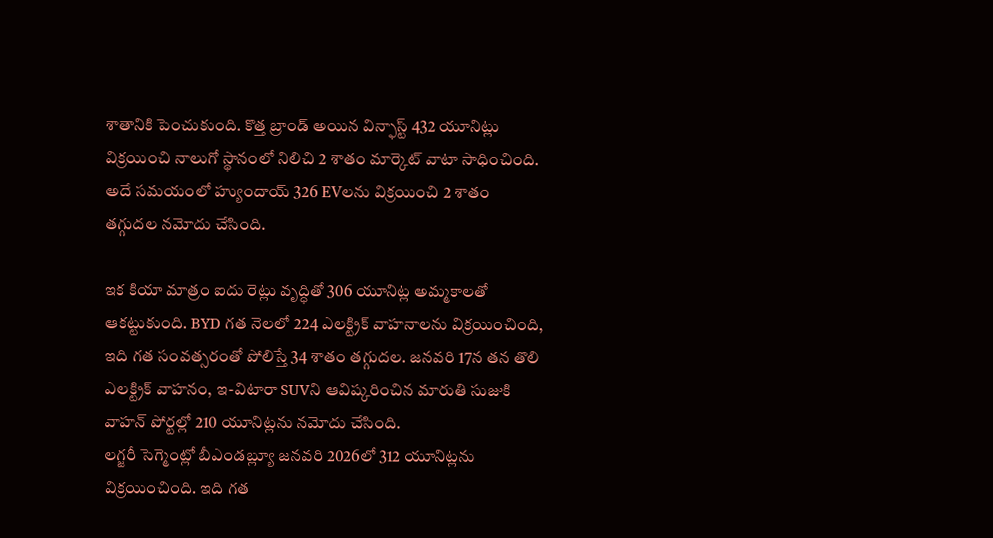శాతానికి పెంచుకుంది. కొత్త బ్రాండ్ అయిన విన్ఫాస్ట్ 432 యూనిట్లు విక్రయించి నాలుగో స్థానంలో నిలిచి 2 శాతం మార్కెట్ వాటా సాధించింది. అదే సమయంలో హ్యుందాయ్ 326 EVలను విక్రయించి 2 శాతం తగ్గుదల నమోదు చేసింది.

ఇక కియా మాత్రం ఐదు రెట్లు వృద్ధితో 306 యూనిట్ల అమ్మకాలతో ఆకట్టుకుంది. BYD గత నెలలో 224 ఎలక్ట్రిక్ వాహనాలను విక్రయించింది, ఇది గత సంవత్సరంతో పోలిస్తే 34 శాతం తగ్గుదల. జనవరి 17న తన తొలి ఎలక్ట్రిక్ వాహనం, ఇ-విటారా SUVని ఆవిష్కరించిన మారుతి సుజుకి వాహన్ పోర్టల్లో 210 యూనిట్లను నమోదు చేసింది.
లగ్జరీ సెగ్మెంట్లో బీఎండబ్ల్యూ జనవరి 2026లో 312 యూనిట్లను విక్రయించింది. ఇది గత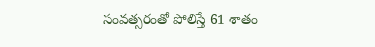సంవత్సరంతో పోలిస్తే 61 శాతం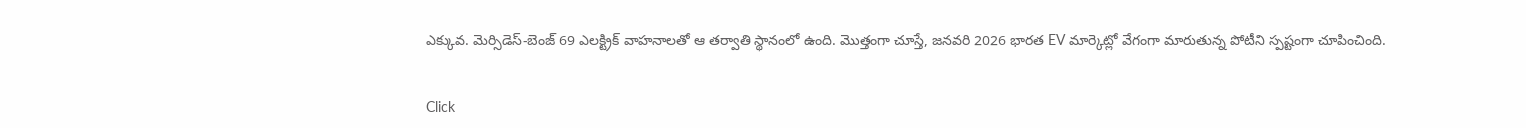ఎక్కువ. మెర్సిడెస్-బెంజ్ 69 ఎలక్ట్రిక్ వాహనాలతో ఆ తర్వాతి స్థానంలో ఉంది. మొత్తంగా చూస్తే, జనవరి 2026 భారత EV మార్కెట్లో వేగంగా మారుతున్న పోటీని స్పష్టంగా చూపించింది.


Click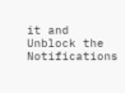it and Unblock the Notifications